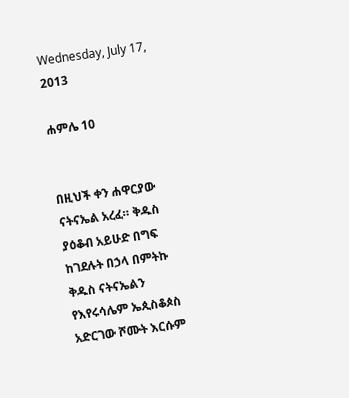Wednesday, July 17, 2013

ሐምሌ 10


በዚህች ቀን ሐዋርያው ናትናኤል አረፈ። ቅዱስ ያዕቆብ አይሁድ በግፍ ከገደሉት በኃላ በምትኩ ቅዱስ ናትናኤልን የእየሩሳሌም ኤጲስቆጶስ አድርገው ሾሙት እርሱም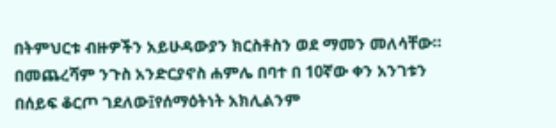በትምህርቱ ብዙዎችን አይሁዳውያን ክርስቶስን ወደ ማመን መለሳቸው። በመጨረሻም ንጉስ አንድርያኖስ ሐምሌ በባተ በ 10ኛው ቀን አንገቱን በሰይፍ ቆርጦ ገደለው፤የሰማዕትነት አክሊልንም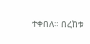ተቀበለ። በረከቱ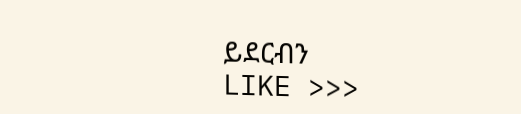ይደርብን
LIKE >>>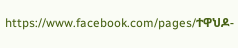https://www.facebook.com/pages/ተዋህዶ-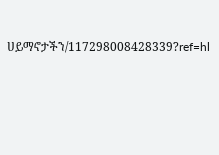ሀይማኖታችን/117298008428339?ref=hl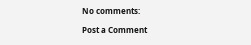No comments:

Post a Comment